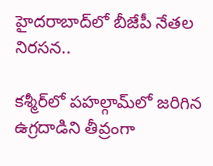హైదరాబాద్‌లో బీజేపీ నేతల నిరసన..

కశ్మీర్‌లో పహల్గామ్‌లో జరిగిన ఉగ్రదాడిని తీవ్రంగా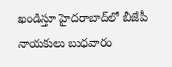ఖండిస్తూ హైదరాబాద్‌లో బీజేపీ నాయకులు బుధవారం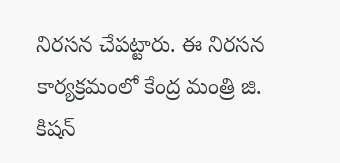నిరసన చేపట్టారు. ఈ నిరసన కార్యక్రమంలో కేంద్ర మంత్రి జి. కిషన్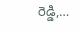రెడ్డి,…